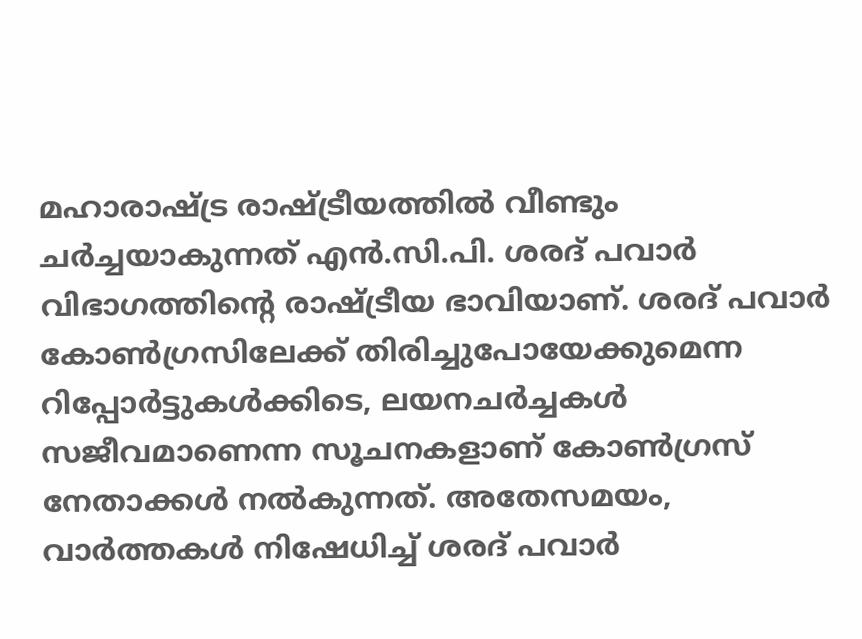മഹാരാഷ്ട്ര രാഷ്ട്രീയത്തിൽ വീണ്ടും ചർച്ചയാകുന്നത് എൻ.സി.പി. ശരദ് പവാർ വിഭാഗത്തിന്റെ രാഷ്ട്രീയ ഭാവിയാണ്. ശരദ് പവാർ കോൺഗ്രസിലേക്ക് തിരിച്ചുപോയേക്കുമെന്ന റിപ്പോർട്ടുകൾക്കിടെ, ലയനചർച്ചകൾ സജീവമാണെന്ന സൂചനകളാണ് കോൺഗ്രസ് നേതാക്കൾ നൽകുന്നത്. അതേസമയം, വാർത്തകൾ നിഷേധിച്ച് ശരദ് പവാർ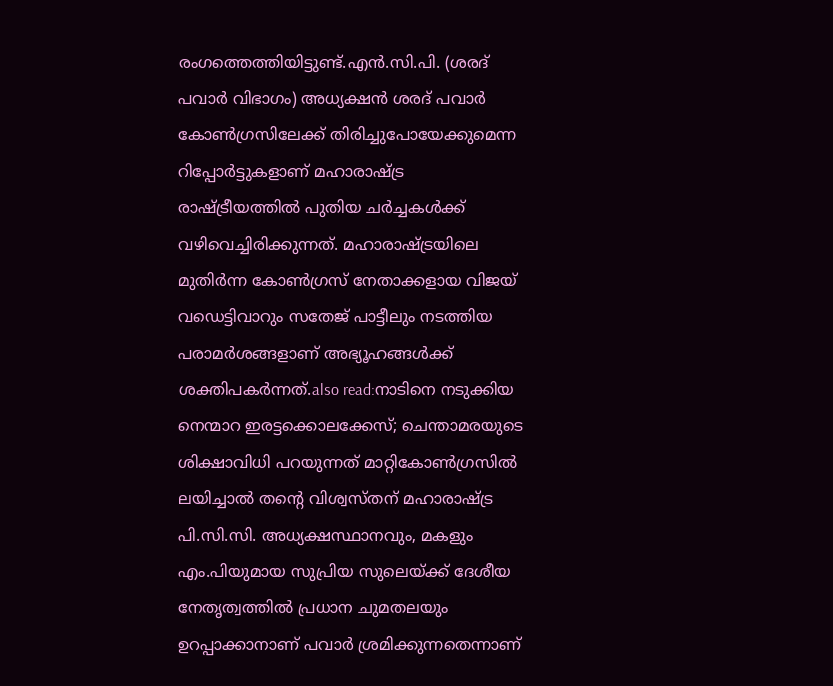രംഗത്തെത്തിയിട്ടുണ്ട്.എൻ.സി.പി. (ശരദ് പവാർ വിഭാഗം) അധ്യക്ഷൻ ശരദ് പവാർ കോൺഗ്രസിലേക്ക് തിരിച്ചുപോയേക്കുമെന്ന റിപ്പോർട്ടുകളാണ് മഹാരാഷ്ട്ര രാഷ്ട്രീയത്തിൽ പുതിയ ചർച്ചകൾക്ക് വഴിവെച്ചിരിക്കുന്നത്. മഹാരാഷ്ട്രയിലെ മുതിർന്ന കോൺഗ്രസ് നേതാക്കളായ വിജയ് വഡെട്ടിവാറും സതേജ് പാട്ടീലും നടത്തിയ പരാമർശങ്ങളാണ് അഭ്യൂഹങ്ങൾക്ക് ശക്തിപകർന്നത്.also read:നാടിനെ നടുക്കിയ നെന്മാറ ഇരട്ടക്കൊലക്കേസ്; ചെന്താമരയുടെ ശിക്ഷാവിധി പറയുന്നത് മാറ്റികോൺഗ്രസിൽ ലയിച്ചാൽ തന്റെ വിശ്വസ്തന് മഹാരാഷ്ട്ര പി.സി.സി. അധ്യക്ഷസ്ഥാനവും, മകളും എം.പിയുമായ സുപ്രിയ സുലെയ്ക്ക് ദേശീയ നേതൃത്വത്തിൽ പ്രധാന ചുമതലയും ഉറപ്പാക്കാനാണ് പവാർ ശ്രമിക്കുന്നതെന്നാണ്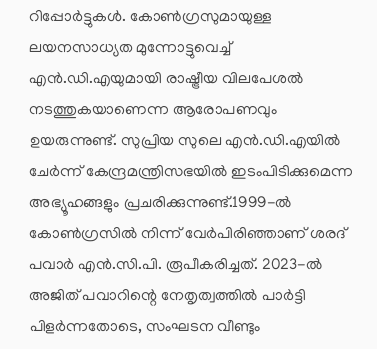റിപ്പോർട്ടുകൾ. കോൺഗ്രസുമായുള്ള ലയനസാധ്യത മുന്നോട്ടുവെച്ച് എൻ.ഡി.എയുമായി രാഷ്ട്രീയ വിലപേശൽ നടത്തുകയാണെന്ന ആരോപണവും ഉയരുന്നുണ്ട്. സുപ്രിയ സുലെ എൻ.ഡി.എയിൽ ചേർന്ന് കേന്ദ്രമന്ത്രിസഭയിൽ ഇടംപിടിക്കുമെന്ന അഭ്യൂഹങ്ങളും പ്രചരിക്കുന്നുണ്ട്.1999-ൽ കോൺഗ്രസിൽ നിന്ന് വേർപിരിഞ്ഞാണ് ശരദ് പവാർ എൻ.സി.പി. രൂപീകരിച്ചത്. 2023-ൽ അജിത് പവാറിന്റെ നേതൃത്വത്തിൽ പാർട്ടി പിളർന്നതോടെ, സംഘടന വീണ്ടും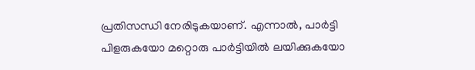പ്രതിസന്ധി നേരിടുകയാണ്. എന്നാൽ, പാർട്ടി പിളരുകയോ മറ്റൊരു പാർട്ടിയിൽ ലയിക്കുകയോ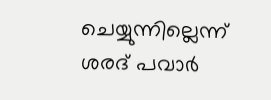ചെയ്യുന്നില്ലെന്ന് ശരദ് പവാർ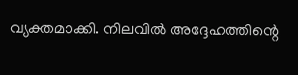വ്യക്തമാക്കി. നിലവിൽ അദ്ദേഹത്തിന്റെ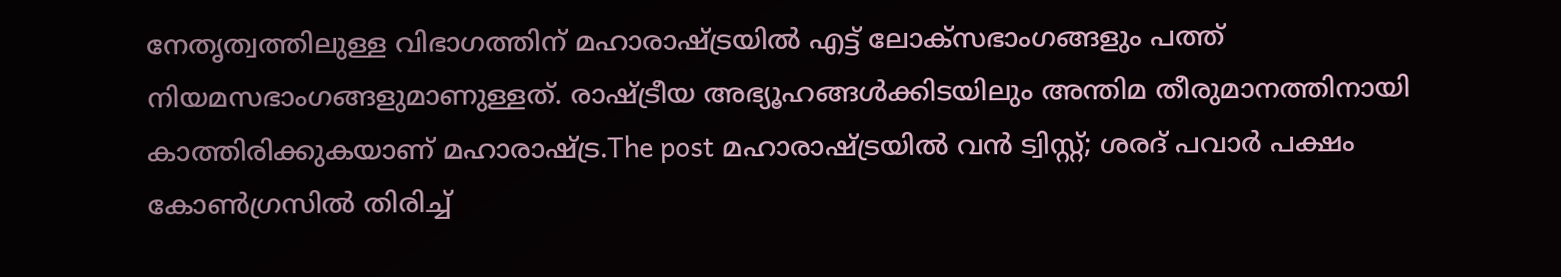നേതൃത്വത്തിലുള്ള വിഭാഗത്തിന് മഹാരാഷ്ട്രയിൽ എട്ട് ലോക്സഭാംഗങ്ങളും പത്ത് നിയമസഭാംഗങ്ങളുമാണുള്ളത്. രാഷ്ട്രീയ അഭ്യൂഹങ്ങൾക്കിടയിലും അന്തിമ തീരുമാനത്തിനായി കാത്തിരിക്കുകയാണ് മഹാരാഷ്ട്ര.The post മഹാരാഷ്ട്രയിൽ വൻ ട്വിസ്റ്റ്; ശരദ് പവാർ പക്ഷം കോൺഗ്രസിൽ തിരിച്ച്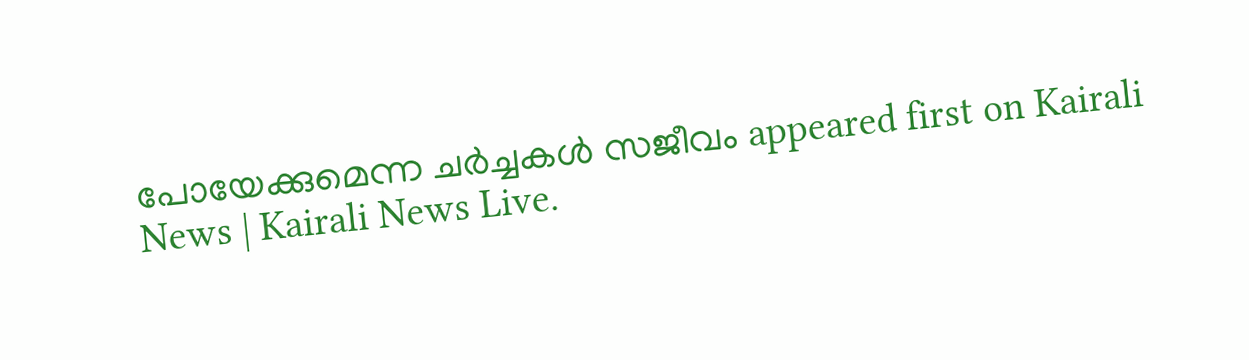പോയേക്കുമെന്ന ചർച്ചകൾ സജീവം appeared first on Kairali News | Kairali News Live.